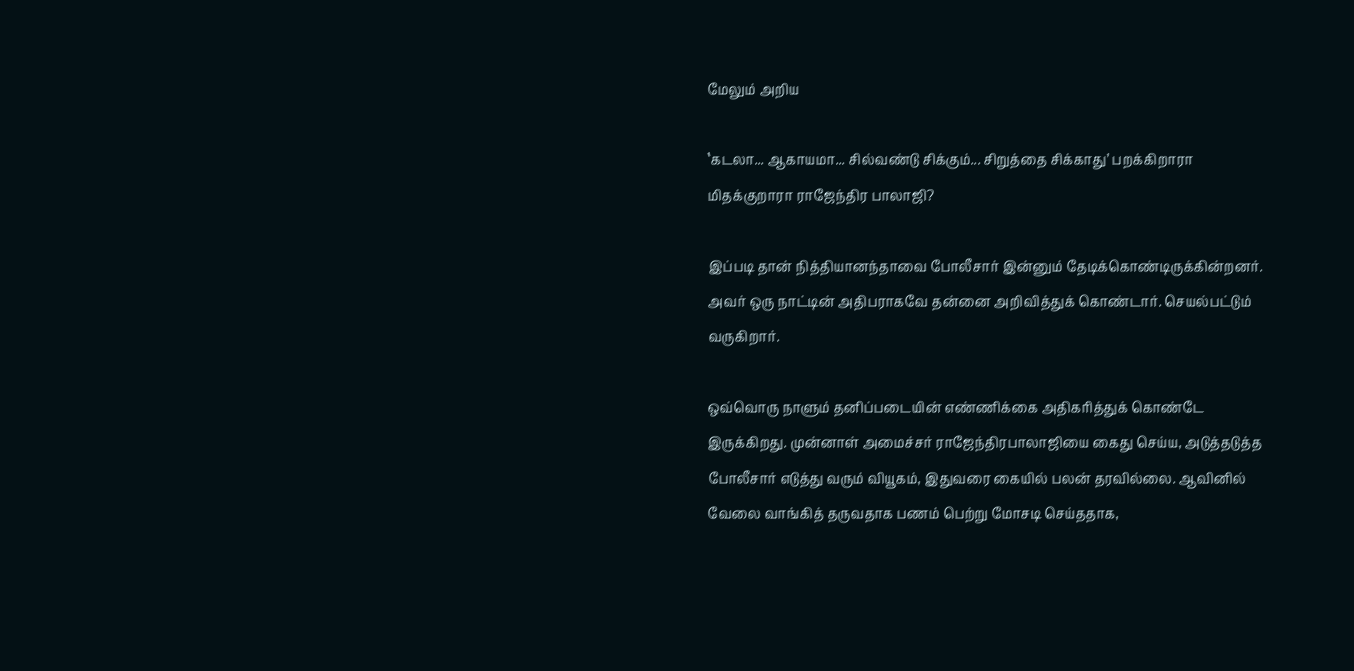மேலும் அறிய

‛கடலா... ஆகாயமா... சில்வண்டு சிக்கும்... சிறுத்தை சிக்காது’ பறக்கிறாரா மிதக்குறாரா ராஜேந்திர பாலாஜி?

இப்படி தான் நித்தியானந்தாவை போலீசார் இன்னும் தேடிக்கொண்டிருக்கின்றனர். அவர் ஒரு நாட்டின் அதிபராகவே தன்னை அறிவித்துக் கொண்டார். செயல்பட்டும் வருகிறார்.

ஒவ்வொரு நாளும் தனிப்படையின் எண்ணிக்கை அதிகரித்துக் கொண்டே இருக்கிறது. முன்னாள் அமைச்சர் ராஜேந்திரபாலாஜியை கைது செய்ய, அடுத்தடுத்த போலீசார் எடுத்து வரும் வியூகம், இதுவரை கையில் பலன் தரவில்லை. ஆவினில் வேலை வாங்கித் தருவதாக பணம் பெற்று மோசடி செய்ததாக,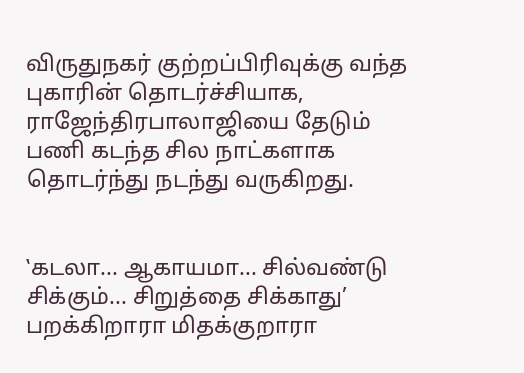விருதுநகர் குற்றப்பிரிவுக்கு வந்த புகாரின் தொடர்ச்சியாக, ராஜேந்திரபாலாஜியை தேடும் பணி கடந்த சில நாட்களாக தொடர்ந்து நடந்து வருகிறது.


‛கடலா... ஆகாயமா... சில்வண்டு சிக்கும்... சிறுத்தை சிக்காது’ பறக்கிறாரா மிதக்குறாரா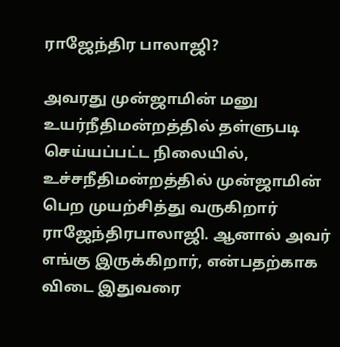ராஜேந்திர பாலாஜி?

அவரது முன்ஜாமின் மனு உயர்நீதிமன்றத்தில் தள்ளுபடி செய்யப்பட்ட நிலையில், உச்சநீதிமன்றத்தில் முன்ஜாமின் பெற முயற்சித்து வருகிறார் ராஜேந்திரபாலாஜி. ஆனால் அவர் எங்கு இருக்கிறார், என்பதற்காக விடை இதுவரை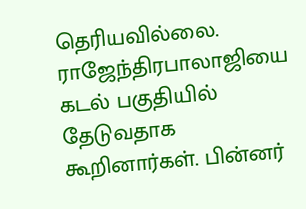தெரியவில்லை. ராஜேந்திரபாலாஜியை கடல் பகுதியில் தேடுவதாக கூறினார்கள். பின்னர்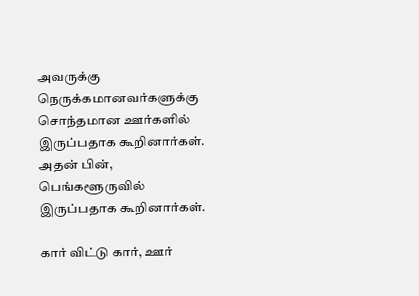அவருக்கு நெருக்கமானவர்களுக்கு சொந்தமான ஊர்களில் இருப்பதாக கூறினார்கள். அதன் பின், பெங்களூருவில் இருப்பதாக கூறினார்கள்.

கார் விட்டு கார், ஊர்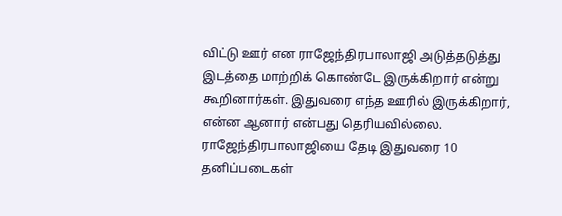விட்டு ஊர் என ராஜேந்திரபாலாஜி அடுத்தடுத்து இடத்தை மாற்றிக் கொண்டே இருக்கிறார் என்று கூறினார்கள். இதுவரை எந்த ஊரில் இருக்கிறார், என்ன ஆனார் என்பது தெரியவில்லை. ராஜேந்திரபாலாஜியை தேடி இதுவரை 10 தனிப்படைகள்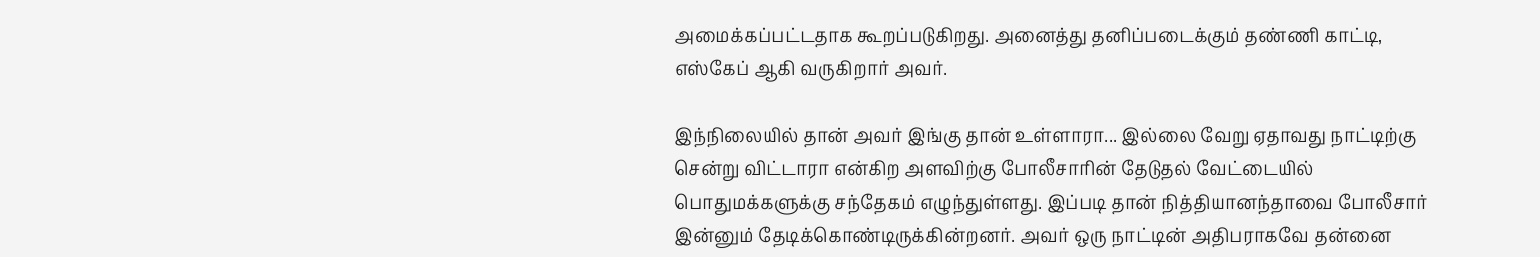அமைக்கப்பட்டதாக கூறப்படுகிறது. அனைத்து தனிப்படைக்கும் தண்ணி காட்டி, எஸ்கேப் ஆகி வருகிறார் அவர்.

இந்நிலையில் தான் அவர் இங்கு தான் உள்ளாரா... இல்லை வேறு ஏதாவது நாட்டிற்கு சென்று விட்டாரா என்கிற அளவிற்கு போலீசாரின் தேடுதல் வேட்டையில் பொதுமக்களுக்கு சந்தேகம் எழுந்துள்ளது. இப்படி தான் நித்தியானந்தாவை போலீசார் இன்னும் தேடிக்கொண்டிருக்கின்றனர். அவர் ஒரு நாட்டின் அதிபராகவே தன்னை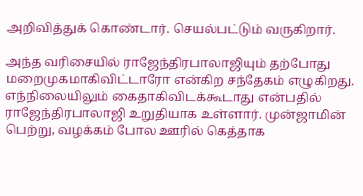அறிவித்துக் கொண்டார். செயல்பட்டும் வருகிறார்.

அந்த வரிசையில் ராஜேந்திரபாலாஜியும் தற்போது மறைமுகமாகிவிட்டாரோ என்கிற சந்தேகம் எழுகிறது. எந்நிலையிலும் கைதாகிவிடக்கூடாது என்பதில் ராஜேந்திரபாலாஜி உறுதியாக உள்ளார். முன்ஜாமின் பெற்று, வழக்கம் போல ஊரில் கெத்தாக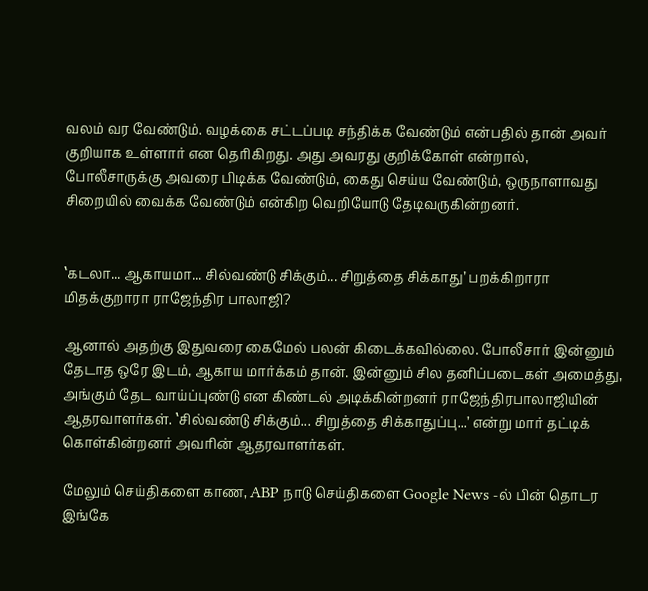வலம் வர வேண்டும். வழக்கை சட்டப்படி சந்திக்க வேண்டும் என்பதில் தான் அவர் குறியாக உள்ளார் என தெரிகிறது. அது அவரது குறிக்கோள் என்றால், போலீசாருக்கு அவரை பிடிக்க வேண்டும், கைது செய்ய வேண்டும், ஒருநாளாவது சிறையில் வைக்க வேண்டும் என்கிற வெறியோடு தேடிவருகின்றனர்.


‛கடலா... ஆகாயமா... சில்வண்டு சிக்கும்... சிறுத்தை சிக்காது’ பறக்கிறாரா மிதக்குறாரா ராஜேந்திர பாலாஜி?

ஆனால் அதற்கு இதுவரை கைமேல் பலன் கிடைக்கவில்லை. போலீசார் இன்னும் தேடாத ஒரே இடம், ஆகாய மார்க்கம் தான். இன்னும் சில தனிப்படைகள் அமைத்து, அங்கும் தேட வாய்ப்புண்டு என கிண்டல் அடிக்கின்றனர் ராஜேந்திரபாலாஜியின் ஆதரவாளர்கள். ‛சில்வண்டு சிக்கும்... சிறுத்தை சிக்காதுப்பு...’ என்று மார் தட்டிக் கொள்கின்றனர் அவரின் ஆதரவாளர்கள்.

மேலும் செய்திகளை காண, ABP நாடு செய்திகளை Google News -ல் பின் தொடர இங்கே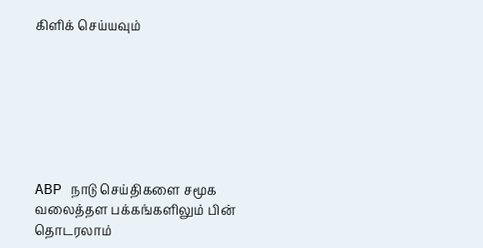கிளிக் செய்யவும்







ABP நாடு செய்திகளை சமூக வலைத்தள பக்கங்களிலும் பின் தொடரலாம்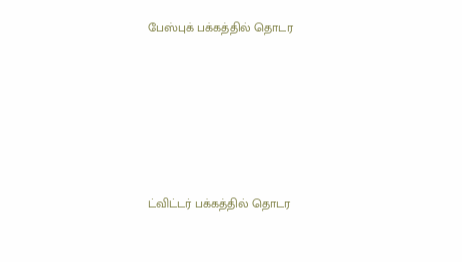பேஸ்புக் பக்கத்தில் தொடர







ட்விட்டர் பக்கத்தில் தொடர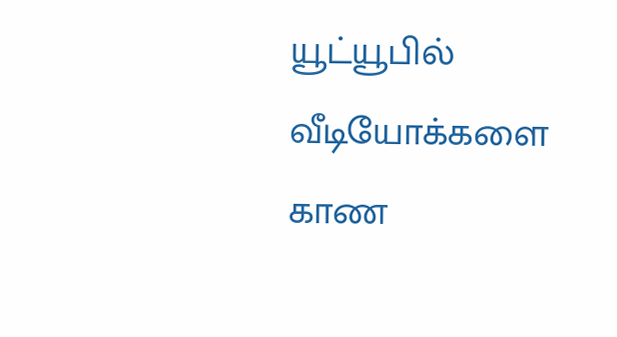யூட்யூபில் வீடியோக்களை காண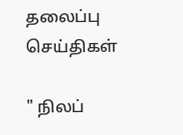தலைப்பு செய்திகள்

" நிலப்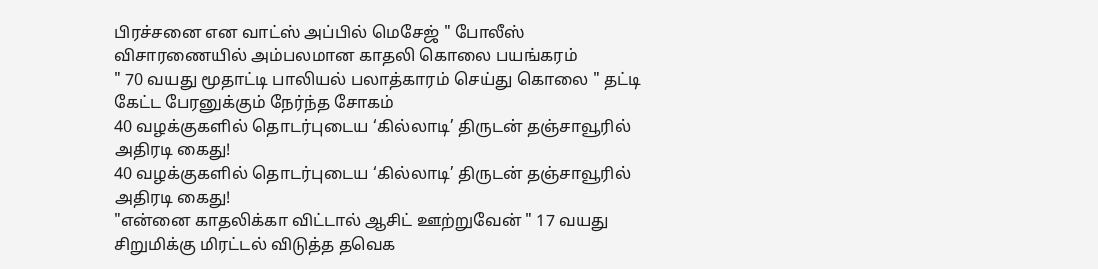பிரச்சனை என வாட்ஸ் அப்பில் மெசேஜ் " போலீஸ் விசாரணையில் அம்பலமான காதலி கொலை பயங்கரம்
" 70 வயது மூதாட்டி பாலியல் பலாத்காரம் செய்து கொலை " தட்டி கேட்ட பேரனுக்கும் நேர்ந்த சோகம்
40 வழக்குகளில் தொடர்புடைய ‘கில்லாடி’ திருடன் தஞ்சாவூரில் அதிரடி கைது!
40 வழக்குகளில் தொடர்புடைய ‘கில்லாடி’ திருடன் தஞ்சாவூரில் அதிரடி கைது!
"என்னை காதலிக்கா விட்டால் ஆசிட் ஊற்றுவேன் " 17 வயது சிறுமிக்கு மிரட்டல் விடுத்த தவெக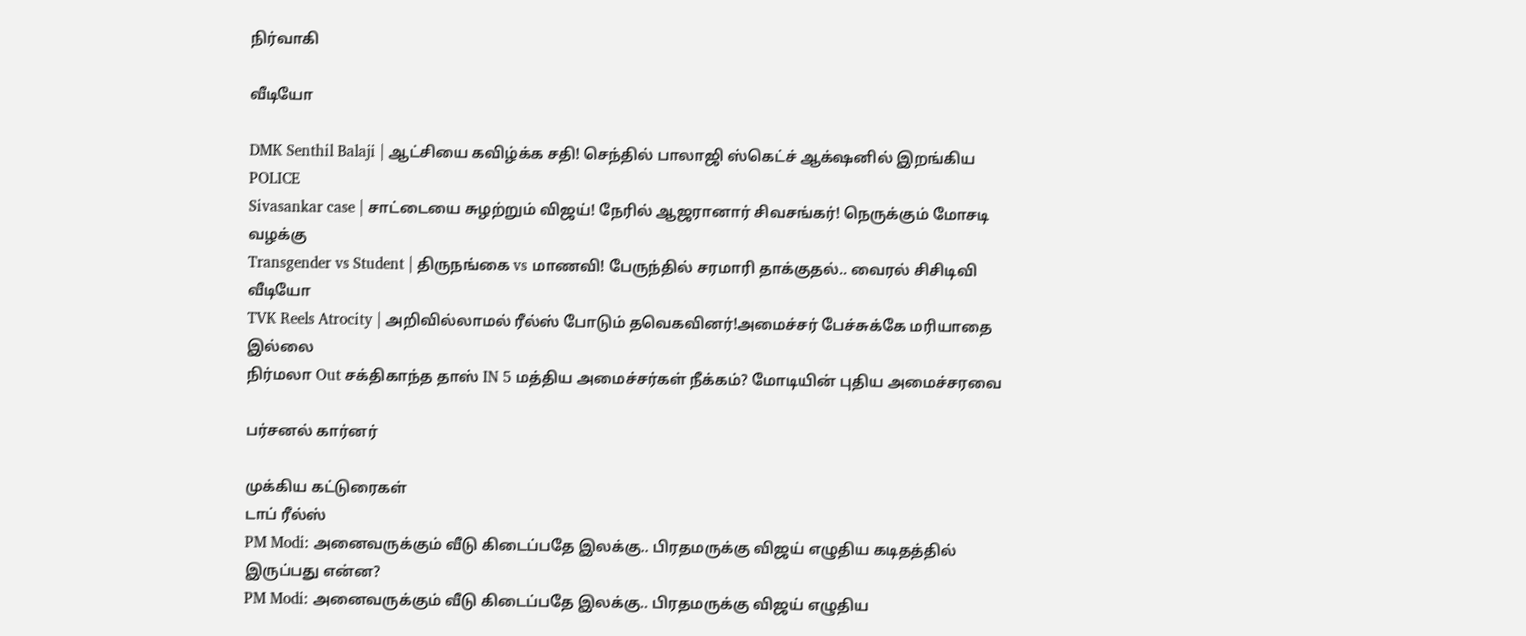நிர்வாகி

வீடியோ

DMK Senthil Balaji | ஆட்சியை கவிழ்க்க சதி! செந்தில் பாலாஜி ஸ்கெட்ச் ஆக்‌ஷனில் இறங்கிய POLICE
Sivasankar case | சாட்டையை சுழற்றும் விஜய்! நேரில் ஆஜரானார் சிவசங்கர்! நெருக்கும் மோசடி வழக்கு
Transgender vs Student | திருநங்கை vs மாணவி! பேருந்தில் சரமாரி தாக்குதல்.. வைரல் சிசிடிவி வீடியோ
TVK Reels Atrocity | அறிவில்லாமல் ரீல்ஸ் போடும் தவெகவினர்!அமைச்சர் பேச்சுக்கே மரியாதை இல்லை
நிர்மலா Out சக்திகாந்த தாஸ் IN 5 மத்திய அமைச்சர்கள் நீக்கம்? மோடியின் புதிய அமைச்சரவை

பர்சனல் கார்னர்

முக்கிய கட்டுரைகள்
டாப் ரீல்ஸ்
PM Modi: அனைவருக்கும் வீடு கிடைப்பதே இலக்கு.. பிரதமருக்கு விஜய் எழுதிய கடிதத்தில் இருப்பது என்ன?
PM Modi: அனைவருக்கும் வீடு கிடைப்பதே இலக்கு.. பிரதமருக்கு விஜய் எழுதிய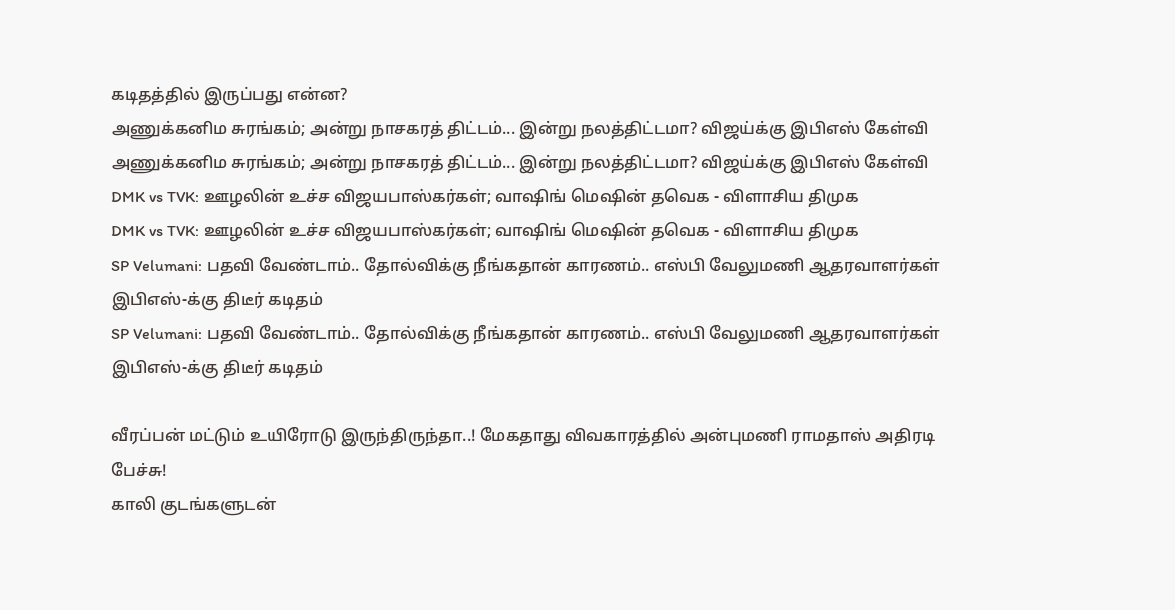கடிதத்தில் இருப்பது என்ன?
அணுக்கனிம சுரங்கம்; அன்று நாசகரத் திட்டம்... இன்று நலத்திட்டமா? விஜய்க்கு இபிஎஸ் கேள்வி
அணுக்கனிம சுரங்கம்; அன்று நாசகரத் திட்டம்... இன்று நலத்திட்டமா? விஜய்க்கு இபிஎஸ் கேள்வி
DMK vs TVK: ஊழலின் உச்ச விஜயபாஸ்கர்கள்; வாஷிங் மெஷின் தவெக - விளாசிய திமுக
DMK vs TVK: ஊழலின் உச்ச விஜயபாஸ்கர்கள்; வாஷிங் மெஷின் தவெக - விளாசிய திமுக
SP Velumani: பதவி வேண்டாம்.. தோல்விக்கு நீங்கதான் காரணம்.. எஸ்பி வேலுமணி ஆதரவாளர்கள் இபிஎஸ்-க்கு திடீர் கடிதம்
SP Velumani: பதவி வேண்டாம்.. தோல்விக்கு நீங்கதான் காரணம்.. எஸ்பி வேலுமணி ஆதரவாளர்கள் இபிஎஸ்-க்கு திடீர் கடிதம்

வீரப்பன் மட்டும் உயிரோடு இருந்திருந்தா..! மேகதாது விவகாரத்தில் அன்புமணி ராமதாஸ் அதிரடி பேச்சு!
காலி குடங்களுடன்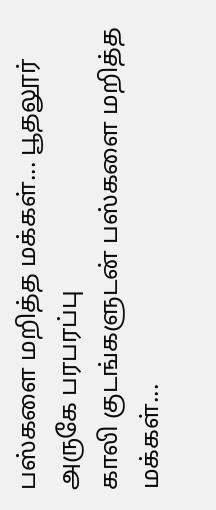பஸ்களை மறித்த மக்கள்... பூதலூர் அருகே பரபரப்பு
காலி குடங்களுடன் பஸ்களை மறித்த மக்கள்...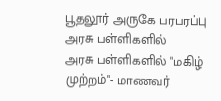பூதலூர் அருகே பரபரப்பு
அரசு பள்ளிகளில்
அரசு பள்ளிகளில் "மகிழ் முற்றம்"- மாணவர்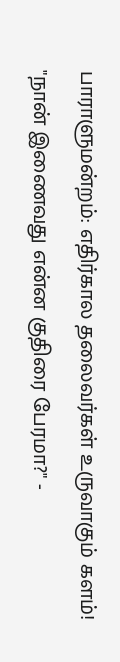பாராளுமன்றம்: எதிர்கால தலைவர்கள் உருவாகும் களம்!
"நான் இணைவது என்ன குதிரை பேரமா?" -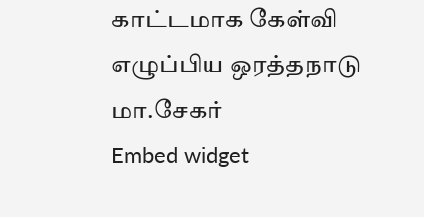காட்டமாக கேள்வி எழுப்பிய ஒரத்தநாடு மா.சேகர்
Embed widget